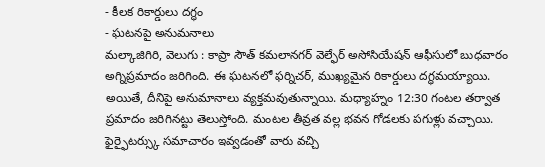- కీలక రికార్డులు దగ్ధం
- ఘటనపై అనుమనాలు
మల్కాజిగిరి, వెలుగు : కాప్రా సౌత్ కమలానగర్ వెల్ఫేర్ అసోసియేషన్ ఆఫీసులో బుధవారం అగ్నిప్రమాదం జరిగింది. ఈ ఘటనలో ఫర్నిచర్, ముఖ్యమైన రికార్డులు దగ్ధమయ్యాయి. అయితే, దీనిపై అనుమానాలు వ్యక్తమవుతున్నాయి. మధ్యాహ్నం 12:30 గంటల తర్వాత ప్రమాదం జరిగినట్టు తెలుస్తోంది. మంటల తీవ్రత వల్ల భవన గోడలకు పగుళ్లు వచ్చాయి.
ఫైర్ఫైటర్స్కు సమాచారం ఇవ్వడంతో వారు వచ్చి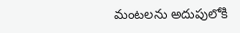మంటలను అదుపులోకి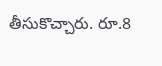తీసుకొచ్చారు. రూ.8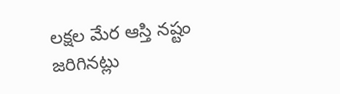లక్షల మేర ఆస్తి నష్టం జరిగినట్లు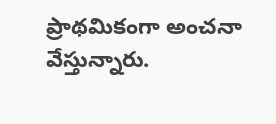ప్రాథమికంగా అంచనా వేస్తున్నారు.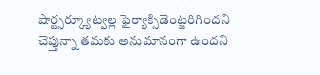షార్ట్సర్క్యూట్వల్ల ఫైర్యాక్సిడెంట్జరిగిందని చెప్తున్నా తమకు అనుమానంగా ఉందని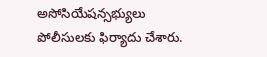అసోసియేషన్సభ్యులు పోలీసులకు ఫిర్యాదు చేశారు.